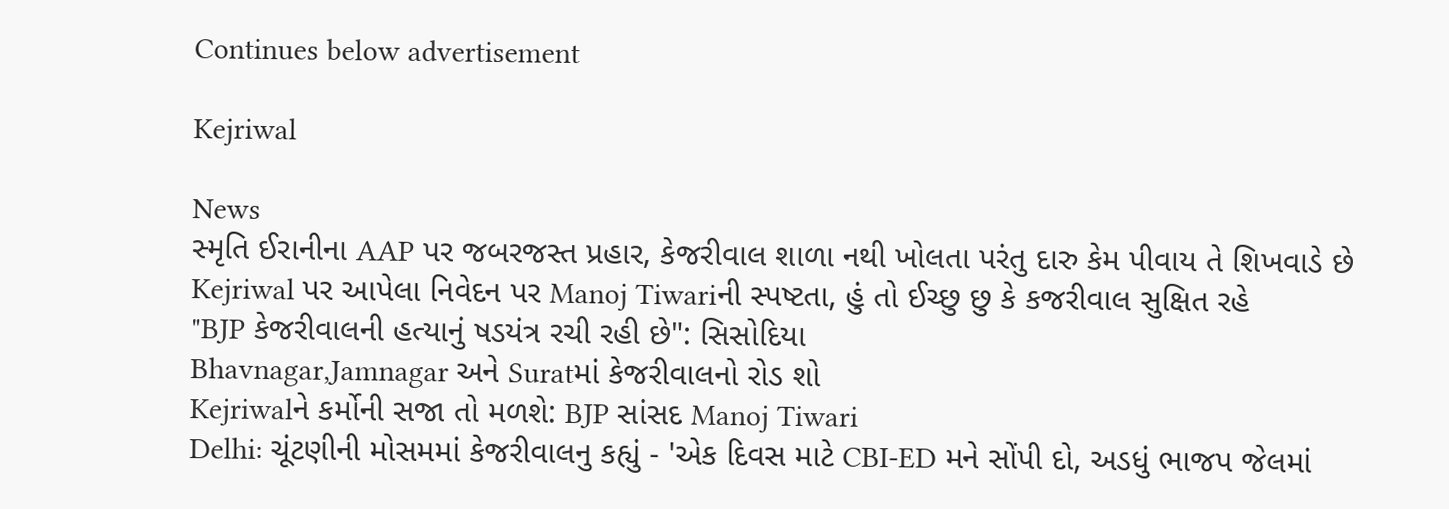Continues below advertisement

Kejriwal

News
સ્મૃતિ ઈરાનીના AAP પર જબરજસ્ત પ્રહાર, કેજરીવાલ શાળા નથી ખોલતા પરંતુ દારુ કેમ પીવાય તે શિખવાડે છે
Kejriwal પર આપેલા નિવેદન પર Manoj Tiwariની સ્પષ્ટતા, હું તો ઈચ્છુ છુ કે કજરીવાલ સુક્ષિત રહે
"BJP કેજરીવાલની હત્યાનું ષડયંત્ર રચી રહી છે": સિસોદિયા
Bhavnagar,Jamnagar અને Suratમાં કેજરીવાલનો રોડ શો
Kejriwalને કર્મોની સજા તો મળશે: BJP સાંસદ Manoj Tiwari
Delhi: ચૂંટણીની મોસમમાં કેજરીવાલનુ કહ્યું - 'એક દિવસ માટે CBI-ED મને સોંપી દો, અડધું ભાજપ જેલમાં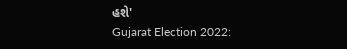હશે'
Gujarat Election 2022: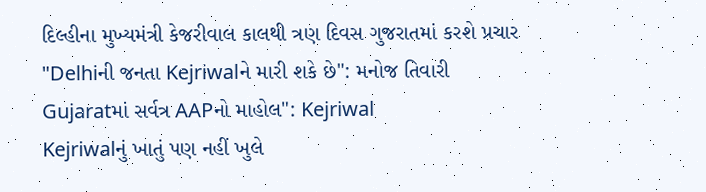દિલ્હીના મુખ્યમંત્રી કેજરીવાલ કાલથી ત્રણ દિવસ ગુજરાતમાં કરશે પ્રચાર
"Delhiની જનતા Kejriwalને મારી શકે છે": મનોજ તિવારી
Gujaratમાં સર્વત્ર AAPનો માહોલ": Kejriwal
Kejriwalનું ખાતું પણ નહીં ખુલે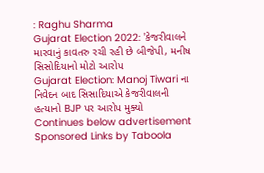: Raghu Sharma
Gujarat Election 2022: 'કેજરીવાલને મારવાનું કાવતરુ રચી રહી છે બીજેપી, મનીષ સિસોદિયાનો મોટો આરોપ
Gujarat Election: Manoj Tiwari ના નિવેદન બાદ સિસાદિયાએ કેજરીવાલની હત્યાનો BJP પર આરોપ મુક્યો
Continues below advertisement
Sponsored Links by Taboola